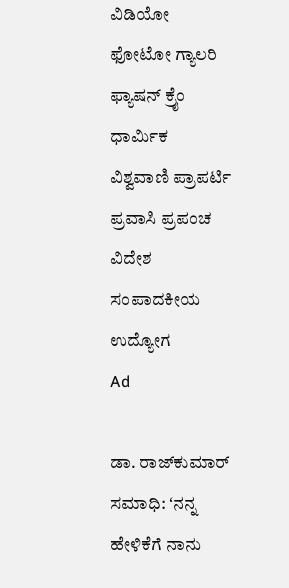ವಿಡಿಯೋ ಫೋಟೋ ಗ್ಯಾಲರಿ ಫ್ಯಾಷನ್ ಕ್ರೈಂ ಧಾರ್ಮಿಕ ವಿಶ್ವವಾಣಿ ಪ್ರಾಪರ್ಟಿ ಪ್ರವಾಸಿ ಪ್ರಪಂಚ ವಿದೇಶ ಸಂಪಾದಕೀಯ ಉದ್ಯೋಗ
Ad

ಡಾ. ರಾಜ್‌ಕುಮಾರ್ ಸಮಾಧಿ: ʻನನ್ನ ಹೇಳಿಕೆಗೆ ನಾನು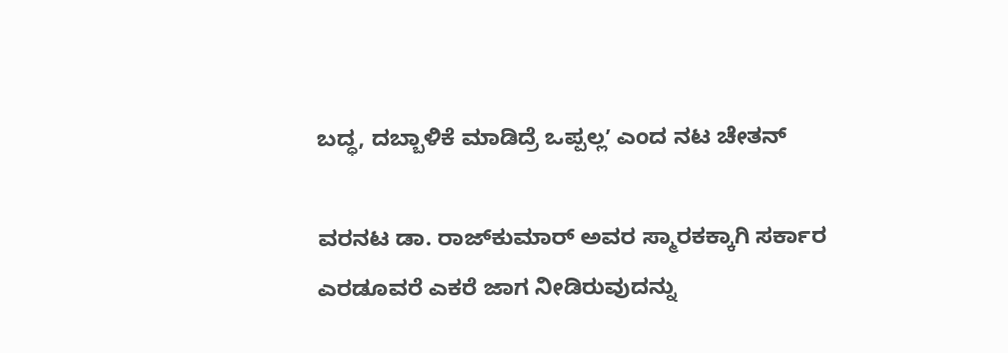ಬದ್ಧ, ದಬ್ಬಾಳಿಕೆ ಮಾಡಿದ್ರೆ ಒಪ್ಪಲ್ಲʼ ಎಂದ ನಟ ಚೇತನ್‌

ವರನಟ ಡಾ. ರಾಜ್‌ಕುಮಾರ್ ಅವರ ಸ್ಮಾರಕಕ್ಕಾಗಿ ಸರ್ಕಾರ ಎರಡೂವರೆ ಎಕರೆ ಜಾಗ ನೀಡಿರುವುದನ್ನು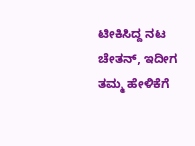ಟೀಕಿಸಿದ್ದ ನಟ ಚೇತನ್, ಇದೀಗ ತಮ್ಮ ಹೇಳಿಕೆಗೆ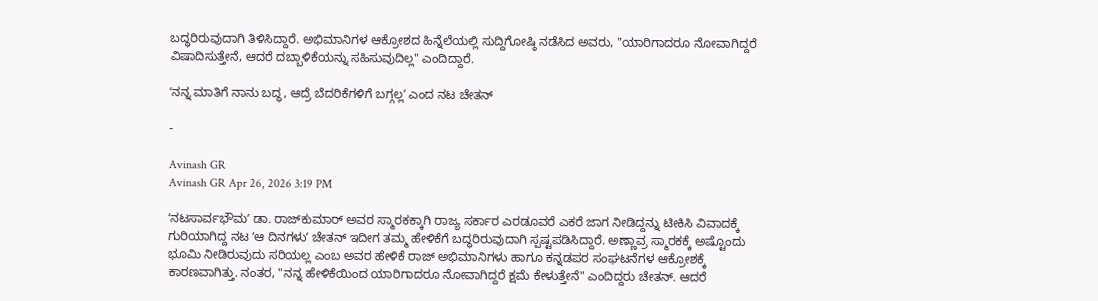ಬದ್ಧರಿರುವುದಾಗಿ ತಿಳಿಸಿದ್ದಾರೆ. ಅಭಿಮಾನಿಗಳ ಆಕ್ರೋಶದ ಹಿನ್ನೆಲೆಯಲ್ಲಿ ಸುದ್ದಿಗೋಷ್ಠಿ ನಡೆಸಿದ ಅವರು, "ಯಾರಿಗಾದರೂ ನೋವಾಗಿದ್ದರೆ ವಿಷಾದಿಸುತ್ತೇನೆ, ಆದರೆ ದಬ್ಬಾಳಿಕೆಯನ್ನು ಸಹಿಸುವುದಿಲ್ಲ" ಎಂದಿದ್ದಾರೆ.

ʻನನ್ನ ಮಾತಿಗೆ ನಾನು ಬದ್ಧ, ಆದ್ರೆ ಬೆದರಿಕೆಗಳಿಗೆ ಬಗ್ಗಲ್ಲʼ ಎಂದ ನಟ ಚೇತನ್

-

Avinash GR
Avinash GR Apr 26, 2026 3:19 PM

ʻನಟಸಾರ್ವಭೌಮʼ ಡಾ. ರಾಜ್‌ಕುಮಾರ್ ಅವರ ಸ್ಮಾರಕಕ್ಕಾಗಿ ರಾಜ್ಯ ಸರ್ಕಾರ ಎರಡೂವರೆ ಎಕರೆ ಜಾಗ ನೀಡಿದ್ದನ್ನು ಟೀಕಿಸಿ ವಿವಾದಕ್ಕೆ ಗುರಿಯಾಗಿದ್ದ ನಟ ʻಆ ದಿನಗಳುʼ ಚೇತನ್ ಇದೀಗ ತಮ್ಮ ಹೇಳಿಕೆಗೆ ಬದ್ಧರಿರುವುದಾಗಿ ಸ್ಪಷ್ಟಪಡಿಸಿದ್ದಾರೆ. ಅಣ್ಣಾವ್ರ ಸ್ಮಾರಕಕ್ಕೆ ಅಷ್ಟೊಂದು ಭೂಮಿ ನೀಡಿರುವುದು ಸರಿಯಲ್ಲ ಎಂಬ ಅವರ ಹೇಳಿಕೆ ರಾಜ್ ಅಭಿಮಾನಿಗಳು ಹಾಗೂ ಕನ್ನಡಪರ ಸಂಘಟನೆಗಳ ಆಕ್ರೋಶಕ್ಕೆ ಕಾರಣವಾಗಿತ್ತು. ನಂತರ, "ನನ್ನ ಹೇಳಿಕೆಯಿಂದ ಯಾರಿಗಾದರೂ ನೋವಾಗಿದ್ದರೆ ಕ್ಷಮೆ ಕೇಳುತ್ತೇನೆ" ಎಂದಿದ್ದರು ಚೇತನ್. ಆದರೆ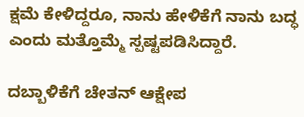ಕ್ಷಮೆ ಕೇಳಿದ್ದರೂ, ನಾನು ಹೇಳಿಕೆಗೆ ನಾನು ಬದ್ಧ ಎಂದು ಮತ್ತೊಮ್ಮೆ ಸ್ಪಷ್ಟಪಡಿಸಿದ್ದಾರೆ.

ದಬ್ಬಾಳಿಕೆಗೆ ಚೇತನ್ ಆಕ್ಷೇಪ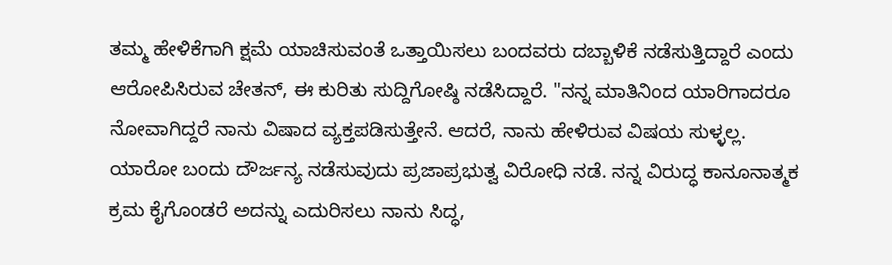ತಮ್ಮ ಹೇಳಿಕೆಗಾಗಿ ಕ್ಷಮೆ ಯಾಚಿಸುವಂತೆ ಒತ್ತಾಯಿಸಲು ಬಂದವರು ದಬ್ಬಾಳಿಕೆ ನಡೆಸುತ್ತಿದ್ದಾರೆ ಎಂದು ಆರೋಪಿಸಿರುವ ಚೇತನ್, ಈ ಕುರಿತು ಸುದ್ದಿಗೋಷ್ಠಿ ನಡೆಸಿದ್ದಾರೆ. "ನನ್ನ ಮಾತಿನಿಂದ ಯಾರಿಗಾದರೂ ನೋವಾಗಿದ್ದರೆ ನಾನು ವಿಷಾದ ವ್ಯಕ್ತಪಡಿಸುತ್ತೇನೆ. ಆದರೆ, ನಾನು ಹೇಳಿರುವ ವಿಷಯ ಸುಳ್ಳಲ್ಲ. ಯಾರೋ ಬಂದು ದೌರ್ಜನ್ಯ ನಡೆಸುವುದು ಪ್ರಜಾಪ್ರಭುತ್ವ ವಿರೋಧಿ ನಡೆ. ನನ್ನ ವಿರುದ್ಧ ಕಾನೂನಾತ್ಮಕ ಕ್ರಮ ಕೈಗೊಂಡರೆ ಅದನ್ನು ಎದುರಿಸಲು ನಾನು ಸಿದ್ಧ,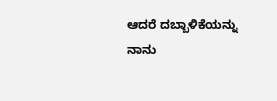ಆದರೆ ದಬ್ಬಾಳಿಕೆಯನ್ನು ನಾನು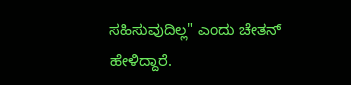ಸಹಿಸುವುದಿಲ್ಲ" ಎಂದು ಚೇತನ್‌ ಹೇಳಿದ್ದಾರೆ.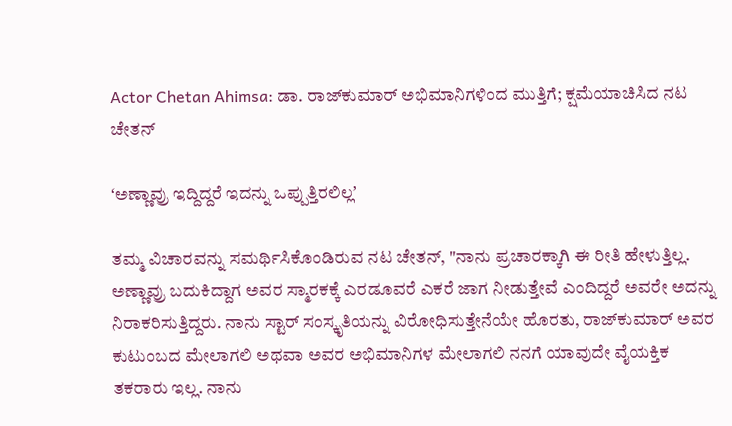Actor Chetan Ahimsa: ಡಾ. ರಾಜ್‌ಕುಮಾರ್‌ ಅಭಿಮಾನಿಗಳಿಂದ ಮುತ್ತಿಗೆ; ಕ್ಷಮೆಯಾಚಿಸಿದ ನಟ ಚೇತನ್‌

ʻಅಣ್ಣಾವ್ರು ಇದ್ದಿದ್ದರೆ ಇದನ್ನು ಒಪ್ಪುತ್ತಿರಲಿಲ್ಲʼ

ತಮ್ಮ ವಿಚಾರವನ್ನು ಸಮರ್ಥಿಸಿಕೊಂಡಿರುವ ನಟ ಚೇತನ್, "ನಾನು ಪ್ರಚಾರಕ್ಕಾಗಿ ಈ ರೀತಿ ಹೇಳುತ್ತಿಲ್ಲ. ಅಣ್ಣಾವ್ರು ಬದುಕಿದ್ದಾಗ ಅವರ ಸ್ಮಾರಕಕ್ಕೆ ಎರಡೂವರೆ ಎಕರೆ ಜಾಗ ನೀಡುತ್ತೇವೆ ಎಂದಿದ್ದರೆ ಅವರೇ ಅದನ್ನು ನಿರಾಕರಿಸುತ್ತಿದ್ದರು. ನಾನು ಸ್ಟಾರ್ ಸಂಸ್ಕೃತಿಯನ್ನು ವಿರೋಧಿಸುತ್ತೇನೆಯೇ ಹೊರತು, ರಾಜ್‌ಕುಮಾರ್ ಅವರ ಕುಟುಂಬದ ಮೇಲಾಗಲಿ ಅಥವಾ ಅವರ ಅಭಿಮಾನಿಗಳ ಮೇಲಾಗಲಿ ನನಗೆ ಯಾವುದೇ ವೈಯಕ್ತಿಕ ತಕರಾರು ಇಲ್ಲ. ನಾನು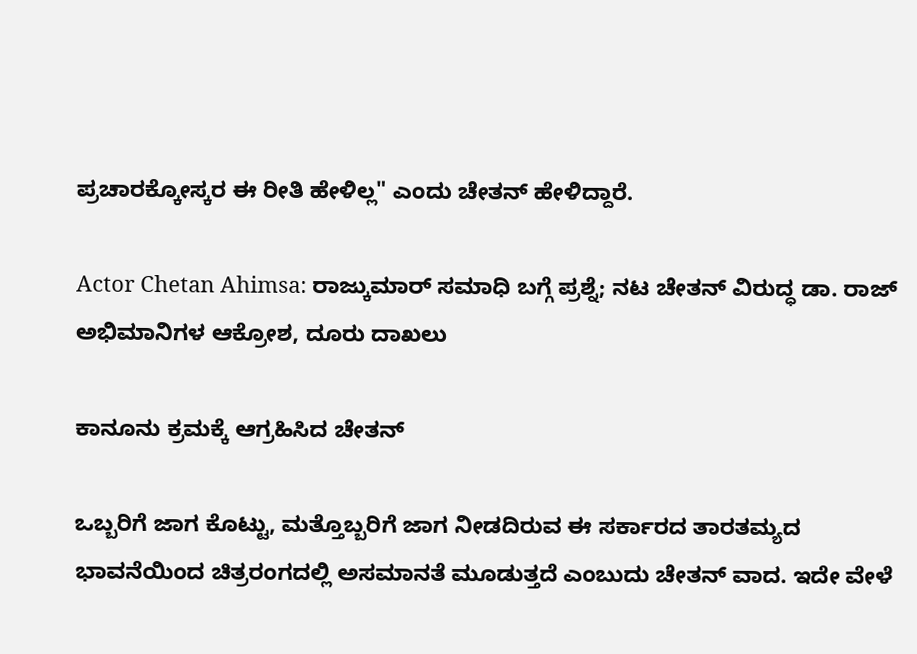ಪ್ರಚಾರಕ್ಕೋಸ್ಕರ ಈ ರೀತಿ ಹೇಳಿಲ್ಲ" ಎಂದು ಚೇತನ್‌ ಹೇಳಿದ್ದಾರೆ.

Actor Chetan Ahimsa: ರಾಜ್ಕುಮಾರ್ ಸಮಾಧಿ ಬಗ್ಗೆ ಪ್ರಶ್ನೆ; ನಟ ಚೇತನ್‌ ವಿರುದ್ಧ ಡಾ. ರಾಜ್‌ ಅಭಿಮಾನಿಗಳ ಆಕ್ರೋಶ, ದೂರು ದಾಖಲು

ಕಾನೂನು ಕ್ರಮಕ್ಕೆ ಆಗ್ರಹಿಸಿದ ಚೇತನ್

ಒಬ್ಬರಿಗೆ ಜಾಗ ಕೊಟ್ಟು, ಮತ್ತೊಬ್ಬರಿಗೆ ಜಾಗ ನೀಡದಿರುವ ಈ ಸರ್ಕಾರದ ತಾರತಮ್ಯದ ಭಾವನೆಯಿಂದ ಚಿತ್ರರಂಗದಲ್ಲಿ ಅಸಮಾನತೆ ಮೂಡುತ್ತದೆ ಎಂಬುದು ಚೇತನ್ ವಾದ. ಇದೇ ವೇಳೆ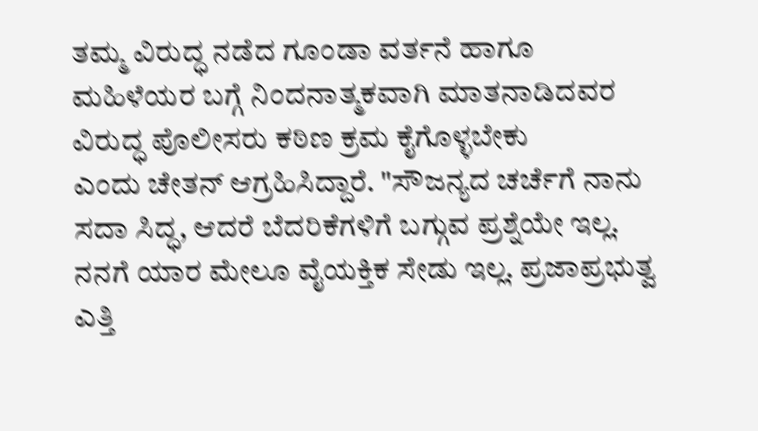ತಮ್ಮ ವಿರುದ್ಧ ನಡೆದ ಗೂಂಡಾ ವರ್ತನೆ ಹಾಗೂ ಮಹಿಳೆಯರ ಬಗ್ಗೆ ನಿಂದನಾತ್ಮಕವಾಗಿ ಮಾತನಾಡಿದವರ ವಿರುದ್ಧ ಪೊಲೀಸರು ಕಠಿಣ ಕ್ರಮ ಕೈಗೊಳ್ಳಬೇಕು ಎಂದು ‌ಚೇತನ್‌ ಆಗ್ರಹಿಸಿದ್ದಾರೆ. "ಸೌಜನ್ಯದ ಚರ್ಚೆಗೆ ನಾನು ಸದಾ ಸಿದ್ಧ, ಆದರೆ ಬೆದರಿಕೆಗಳಿಗೆ ಬಗ್ಗುವ ಪ್ರಶ್ನೆಯೇ ಇಲ್ಲ. ನನಗೆ ಯಾರ ಮೇಲೂ ವೈಯಕ್ತಿಕ ಸೇಡು ಇಲ್ಲ. ಪ್ರಜಾಪ್ರಭುತ್ವ ಎತ್ತಿ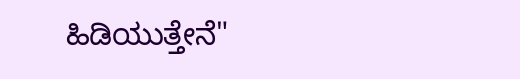ಹಿಡಿಯುತ್ತೇನೆ"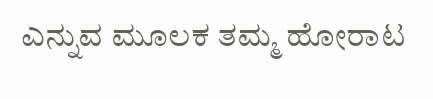ಎನ್ನುವ ಮೂಲಕ ತಮ್ಮ ಹೋರಾಟ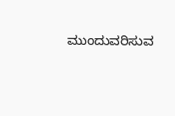ಮುಂದುವರಿಸುವ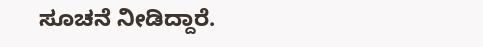ಸೂಚನೆ ನೀಡಿದ್ದಾರೆ.